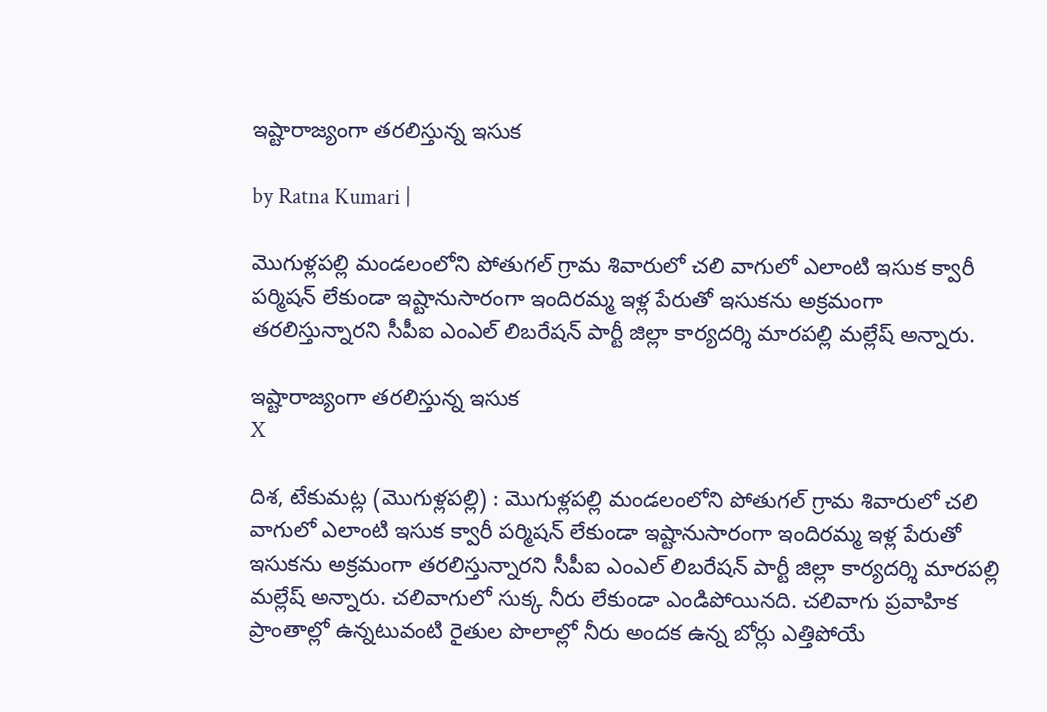ఇష్టారాజ్యంగా త‌ర‌లిస్తున్న ఇసుక

by Ratna Kumari |

మొగుళ్లపల్లి మండలంలోని పోతుగల్ గ్రామ శివారులో చలి వాగులో ఎలాంటి ఇసుక క్వారీ పర్మిషన్ లేకుండా ఇష్టానుసారంగా ఇందిరమ్మ ఇళ్ల‌ పేరుతో ఇసుకను అక్రమంగా తరలిస్తున్నారని సీపీఐ ఎంఎల్ లిబరేషన్ పార్టీ జిల్లా కార్యదర్శి మారపల్లి మల్లేష్ అన్నారు.

ఇష్టారాజ్యంగా త‌ర‌లిస్తున్న ఇసుక
X

దిశ, టేకుమట్ల (మొగుళ్ల‌ప‌ల్లి) : మొగుళ్లపల్లి మండలంలోని పోతుగల్ గ్రామ శివారులో చలి వాగులో ఎలాంటి ఇసుక క్వారీ పర్మిషన్ లేకుండా ఇష్టానుసారంగా ఇందిరమ్మ ఇళ్ల‌ పేరుతో ఇసుకను అక్రమంగా తరలిస్తున్నారని సీపీఐ ఎంఎల్ లిబరేషన్ పార్టీ జిల్లా కార్యదర్శి మారపల్లి మల్లేష్ అన్నారు. చలివాగులో సుక్క నీరు లేకుండా ఎండిపోయినది. చలివాగు ప్రవాహిక ప్రాంతాల్లో ఉన్నటువంటి రైతుల పొలాల్లో నీరు అందక ఉన్న బోర్లు ఎత్తిపోయే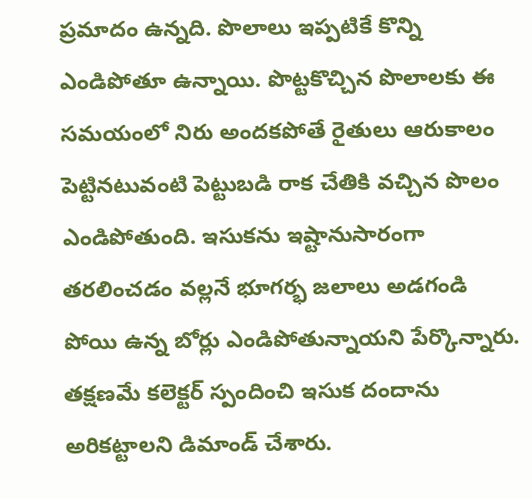ప్రమాదం ఉన్నది. పొలాలు ఇప్పటికే కొన్ని ఎండిపోతూ ఉన్నాయి. పొట్టకొచ్చిన పొలాలకు ఈ సమయంలో నిరు అంద‌క‌పోతే రైతులు ఆరుకాలం పెట్టినటువంటి పెట్టుబడి రాక చేతికి వచ్చిన పొలం ఎండిపోతుంది. ఇసుకను ఇష్టానుసారంగా తరలించడం వల్లనే భూగర్భ జలాలు అడగండి పోయి ఉన్న బోర్లు ఎండిపోతున్నాయ‌ని పేర్కొన్నారు. తక్షణమే కలెక్టర్ స్పందించి ఇసుక దందాను అరికట్టాలని డిమాండ్ చేశారు.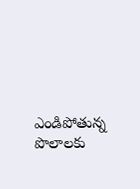ఎండిపోతున్న పొలాలకు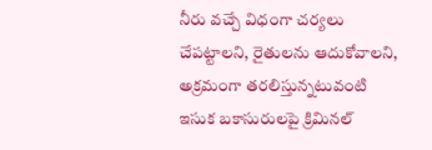నీరు వచ్చే విధంగా చర్యలు చేపట్టాలని, రైతులను ఆదుకోవాలని, అక్రమంగా తరలిస్తున్నటువంటి ఇసుక బకాసురులపై క్రిమినల్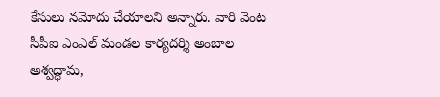కేసులు నమోదు చేయాలని అన్నారు. వారి వెంట సీపీఐ ఎంఎల్ మండల కార్యదర్శి అంబాల అశ్వద్ధామ,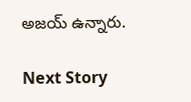అజయ్ ఉన్నారు.

Next Story